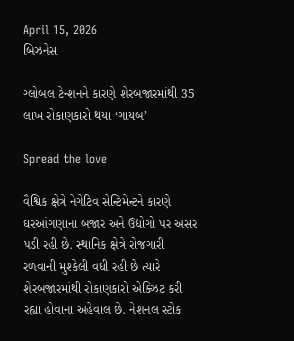April 15, 2026
બિઝનેસ

ગ્લોબલ ટેન્શનને કારણે શેરબજારમાંથી 35 લાખ રોકાણકારો થયા ‘ગાયબ’

Spread the love

વૈશ્વિક ક્ષેત્રે નેગેટિવ સેન્ટિમેન્ટને કારણે ઘરઆંગણાના બજાર અને ઉદ્યોગો પર અસર પડી રહી છે. સ્થાનિક ક્ષેત્રે રોજગારી રળવાની મુશ્કેલી વધી રહી છે ત્યારે શેરબજારમાંથી રોકાણકારો એક્ઝિટ કરી રહ્યા હોવાના અહેવાલ છે. નેશનલ સ્ટોક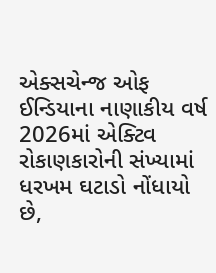એક્સચેન્જ ઓફ ઈન્ડિયાના નાણાકીય વર્ષ 2026માં એક્ટિવ રોકાણકારોની સંખ્યામાં ધરખમ ઘટાડો નોંધાયો છે,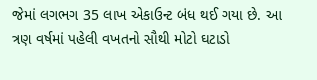જેમાં લગભગ 35 લાખ એકાઉન્ટ બંધ થઈ ગયા છે. આ ત્રણ વર્ષમાં પહેલી વખતનો સૌથી મોટો ઘટાડો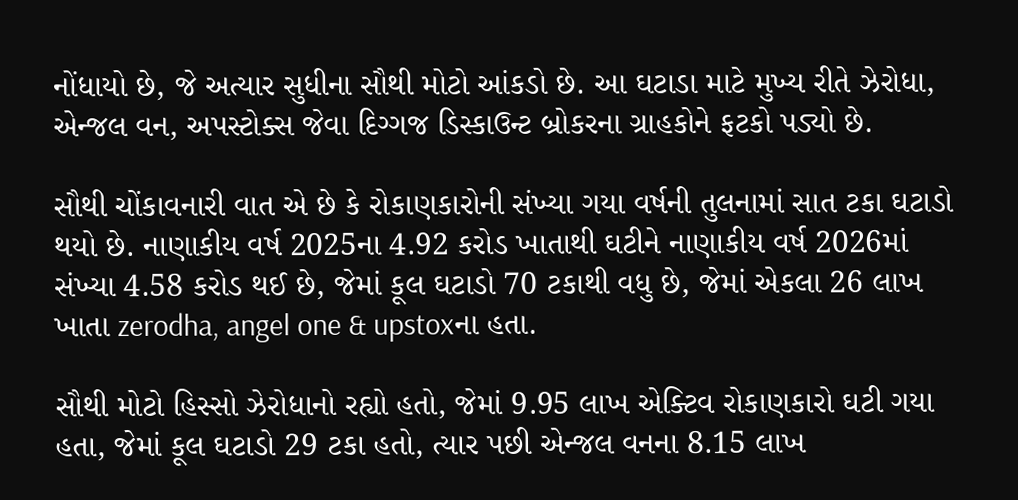નોંધાયો છે, જે અત્યાર સુધીના સૌથી મોટો આંકડો છે. આ ઘટાડા માટે મુખ્ય રીતે ઝેરોધા, એન્જલ વન, અપસ્ટોક્સ જેવા દિગ્ગજ ડિસ્કાઉન્ટ બ્રોકરના ગ્રાહકોને ફટકો પડ્યો છે.

સૌથી ચોંકાવનારી વાત એ છે કે રોકાણકારોની સંખ્યા ગયા વર્ષની તુલનામાં સાત ટકા ઘટાડો થયો છે. નાણાકીય વર્ષ 2025ના 4.92 કરોડ ખાતાથી ઘટીને નાણાકીય વર્ષ 2026માં સંખ્યા 4.58 કરોડ થઈ છે, જેમાં કૂલ ઘટાડો 70 ટકાથી વધુ છે, જેમાં એકલા 26 લાખ ખાતા zerodha, angel one & upstoxના હતા.

સૌથી મોટો હિસ્સો ઝેરોધાનો રહ્યો હતો, જેમાં 9.95 લાખ એક્ટિવ રોકાણકારો ઘટી ગયા હતા, જેમાં કૂલ ઘટાડો 29 ટકા હતો, ત્યાર પછી એન્જલ વનના 8.15 લાખ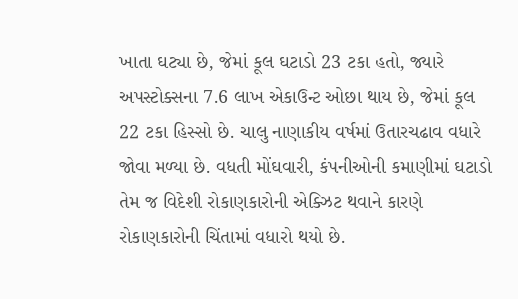ખાતા ઘટ્યા છે, જેમાં કૂલ ઘટાડો 23 ટકા હતો, જ્યારે અપસ્ટોક્સના 7.6 લાખ એકાઉન્ટ ઓછા થાય છે, જેમાં કૂલ 22 ટકા હિસ્સો છે. ચાલુ નાણાકીય વર્ષમાં ઉતારચઢાવ વધારે જોવા મળ્યા છે. વધતી મોંઘવારી, કંપનીઓની કમાણીમાં ઘટાડો તેમ જ વિદેશી રોકાણકારોની એક્ઝિટ થવાને કારણે રોકાણકારોની ચિંતામાં વધારો થયો છે.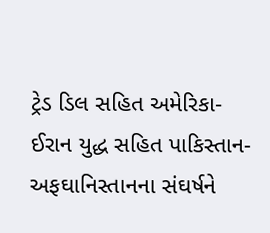ટ્રેડ ડિલ સહિત અમેરિકા-ઈરાન યુદ્ધ સહિત પાકિસ્તાન-અફઘાનિસ્તાનના સંઘર્ષને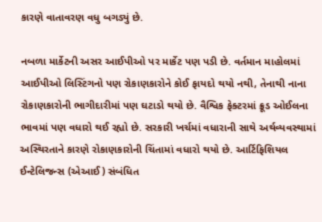કારણે વાતાવરણ વધુ બગડ્યું છે.

નબળા માર્કેટની અસર આઈપીઓ પર માર્કેટ પણ પડી છે. વર્તમાન માહોલમાં આઈપીઓ લિસ્ટિંગનો પણ રોકાણકારોને કોઈ ફાયદો થયો નથી, તેનાથી નાના રોકાણકારોની ભાગીદારીમાં પણ ઘટાડો થયો છે. વૈશ્વિક ફેક્ટરમાં ક્રૂડ ઓઈલના ભાવમાં પણ વધારો થઈ રહ્યો છે. સરકારી ખર્ચમાં વધારાની સાથે અર્થવ્યવસ્થામાં અસ્થિરતાને કારણે રોકાણકારોની ચિંતામાં વધારો થયો છે. આર્ટિફિશિયલ ઈન્ટેલિજન્સ (એઆઈ) સંબંધિત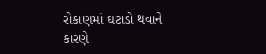રોકાણમાં ઘટાડો થવાને કારણે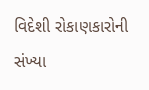વિદેશી રોકાણકારોની સંખ્યા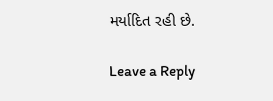મર્યાદિત રહી છે.

Leave a Reply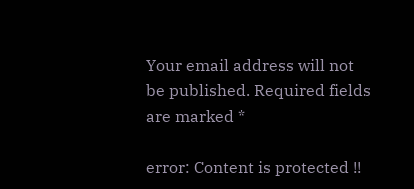Your email address will not be published. Required fields are marked *

error: Content is protected !!